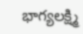భాగ్యలక్ష్మి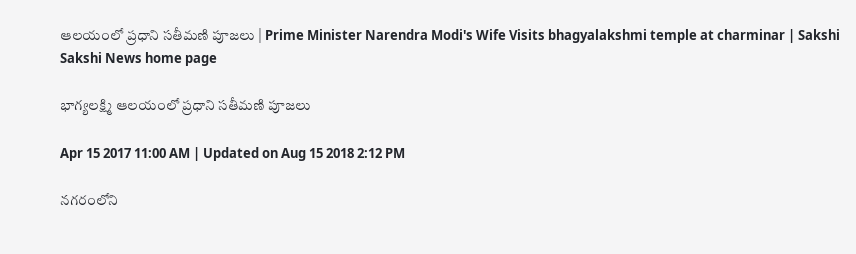ఆలయంలో ప్రధాని సతీమణి పూజలు | Prime Minister Narendra Modi's Wife Visits bhagyalakshmi temple at charminar | Sakshi
Sakshi News home page

భాగ్యలక్ష్మి ఆలయంలో ప్రధాని సతీమణి పూజలు

Apr 15 2017 11:00 AM | Updated on Aug 15 2018 2:12 PM

నగరంలోని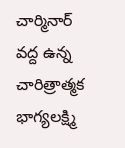చార్మినార్‌ వద్ద ఉన్న చారిత్రాత్మక భాగ్యలక్ష్మి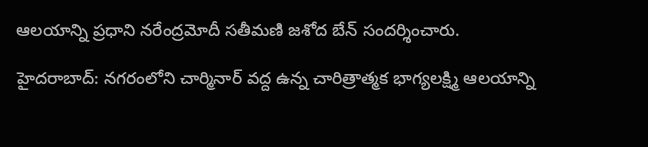ఆలయాన్ని ప్రధాని నరేంద్రమోదీ సతీమణి జశోద బేన్‌ సందర్శించారు.

హైదరాబాద్‌: నగరంలోని చార్మినార్‌ వద్ద ఉన్న చారిత్రాత్మక భాగ్యలక్ష్మి ఆలయాన్ని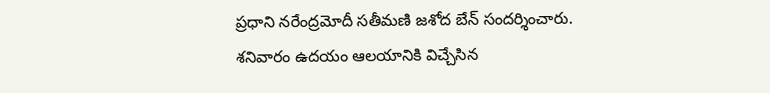ప్రధాని నరేంద్రమోదీ సతీమణి జశోద బేన్‌ సందర్శించారు. శనివారం ఉదయం ఆలయానికి విచ్చేసిన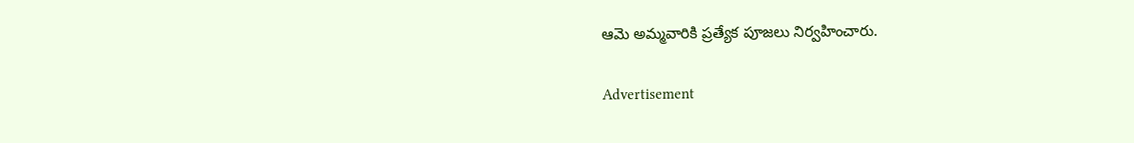ఆమె అమ్మవారికి ప్రత్యేక పూజలు నిర్వహించారు.

Advertisement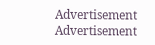Advertisement
Advertisement